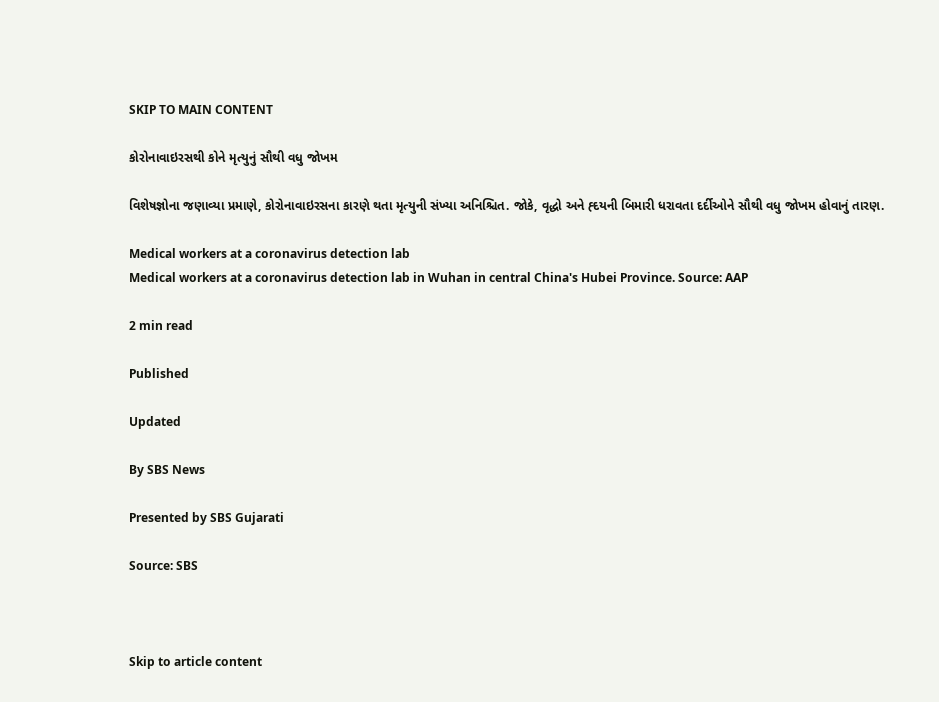SKIP TO MAIN CONTENT

કોરોનાવાઇરસથી કોને મૃત્યુનું સૌથી વધુ જોખમ

વિશેષજ્ઞોના જણાવ્યા પ્રમાણે, કોરોનાવાઇરસના કારણે થતા મૃત્યુની સંખ્યા અનિશ્ચિત. જોકે, વૃદ્ધો અને હ્દયની બિમારી ધરાવતા દર્દીઓને સૌથી વધુ જોખમ હોવાનું તારણ.

Medical workers at a coronavirus detection lab
Medical workers at a coronavirus detection lab in Wuhan in central China's Hubei Province. Source: AAP

2 min read

Published

Updated

By SBS News

Presented by SBS Gujarati

Source: SBS



Skip to article content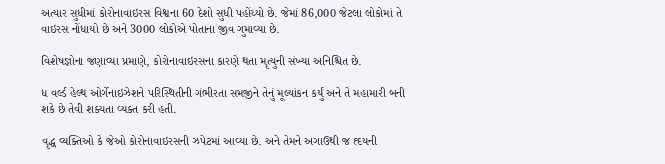અત્યાર સુધીમાં કોરોનાવાઇરસ વિશ્વના 60 દેશો સુધી પહોંચ્યો છે. જેમાં 86,000 જેટલા લોકોમાં તે વાઇરસ નોંધાયો છે અને 3000 લોકોએ પોતાના જીવ ગુમાવ્યા છે.

વિશેષજ્ઞોના જણાવ્યા પ્રમાણે, કોરોનાવાઇરસના કારણે થતા મૃત્યુની સંખ્યા અનિશ્ચિત છે.

ધ વર્લ્ડ હેલ્થ ઓર્ગેનાઇઝેશને પરિસ્થિતીની ગંભીરતા સમજીને તેનું મૂલ્યાંકન કર્યું અને તે મહામારી બની શકે છે તેવી શક્યતા વ્યક્ત કરી હતી.

વૃદ્ધ વ્યક્તિઓ કે જેઓ કોરોનાવાઇરસની ઝપેટમાં આવ્યા છે. અને તેમને અગાઉથી જ હ્દયની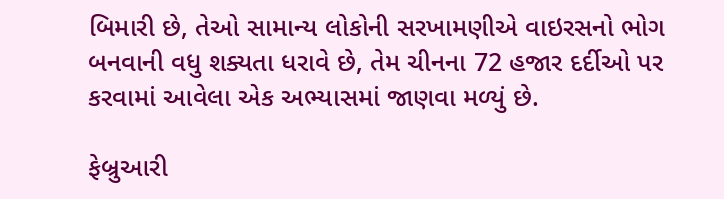બિમારી છે, તેઓ સામાન્ય લોકોની સરખામણીએ વાઇરસનો ભોગ બનવાની વધુ શક્યતા ધરાવે છે, તેમ ચીનના 72 હજાર દર્દીઓ પર કરવામાં આવેલા એક અભ્યાસમાં જાણવા મળ્યું છે.

ફેબ્રુઆરી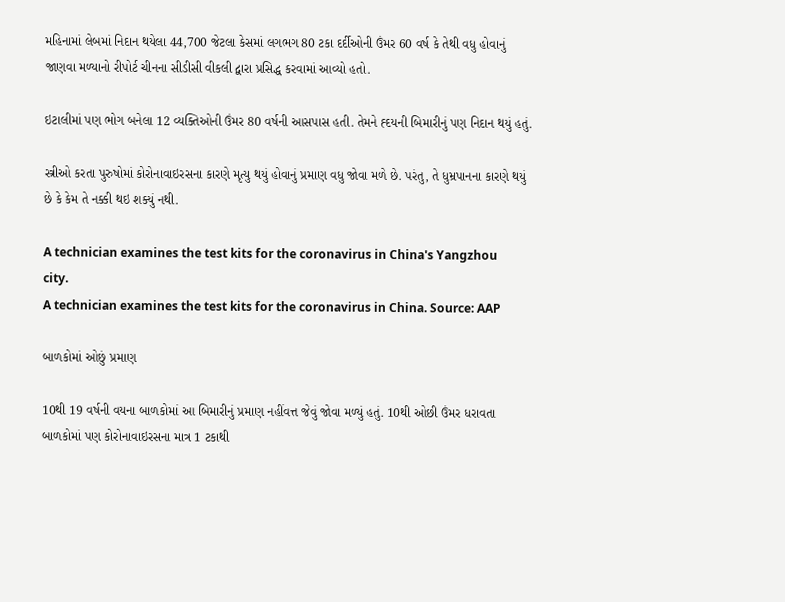મહિનામાં લેબમાં નિદાન થયેલા 44,700 જેટલા કેસમાં લગભગ 80 ટકા દર્દીઓની ઉંમર 60 વર્ષ કે તેથી વધુ હોવાનું જાણવા મળ્યાનો રીપોર્ટ ચીનના સીડીસી વીકલી દ્વારા પ્રસિદ્ધ કરવામાં આવ્યો હતો.

ઇટાલીમાં પણ ભોગ બનેલા 12 વ્યક્તિઓની ઉંમર 80 વર્ષની આસપાસ હતી. તેમને હ્દયની બિમારીનું પણ નિદાન થયું હતું.

સ્ત્રીઓ કરતા પુરુષોમાં કોરોનાવાઇરસના કારણે મૃત્યુ થયું હોવાનું પ્રમાણ વધુ જોવા મળે છે. પરંતુ, તે ધુમ્રપાનના કારણે થયું છે કે કેમ તે નક્કી થઇ શક્યું નથી.

A technician examines the test kits for the coronavirus in China's Yangzhou city.
A technician examines the test kits for the coronavirus in China. Source: AAP

બાળકોમાં ઓછું પ્રમાણ

10થી 19 વર્ષની વયના બાળકોમાં આ બિમારીનું પ્રમાણ નહીંવત્ત જેવું જોવા મળ્યું હતું. 10થી ઓછી ઉંમર ધરાવતા બાળકોમાં પણ કોરોનાવાઇરસના માત્ર 1 ટકાથી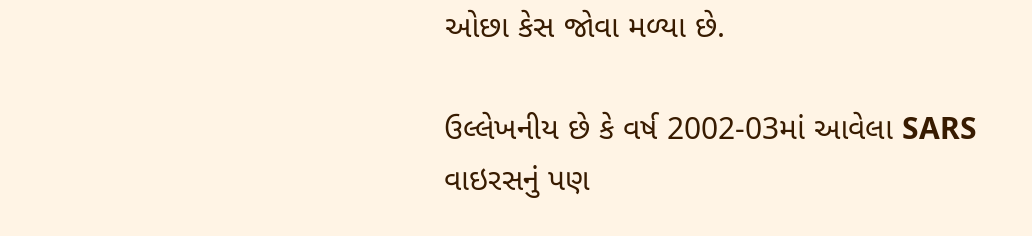ઓછા કેસ જોવા મળ્યા છે.

ઉલ્લેખનીય છે કે વર્ષ 2002-03માં આવેલા SARS વાઇરસનું પણ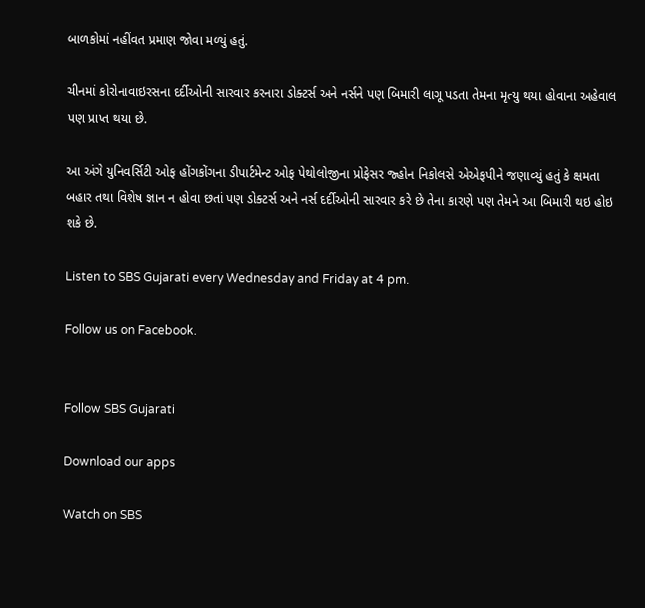બાળકોમાં નહીંવત પ્રમાણ જોવા મળ્યું હતું.

ચીનમાં કોરોનાવાઇરસના દર્દીઓની સારવાર કરનારા ડોક્ટર્સ અને નર્સને પણ બિમારી લાગૂ પડતા તેમના મૃત્યુ થયા હોવાના અહેવાલ પણ પ્રાપ્ત થયા છે.

આ અંગે યુનિવર્સિટી ઓફ હોંગકોંગના ડીપાર્ટમેન્ટ ઓફ પેથોલોજીના પ્રોફેસર જ્હોન નિકોલસે એએફપીને જણાવ્યું હતું કે ક્ષમતા બહાર તથા વિશેષ જ્ઞાન ન હોવા છતાં પણ ડોક્ટર્સ અને નર્સ દર્દીઓની સારવાર કરે છે તેના કારણે પણ તેમને આ બિમારી થઇ હોઇ શકે છે.

Listen to SBS Gujarati every Wednesday and Friday at 4 pm.

Follow us on Facebook.


Follow SBS Gujarati

Download our apps

Watch on SBS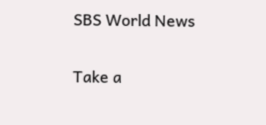SBS World News

Take a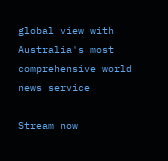global view with Australia's most comprehensive world news service

Stream now